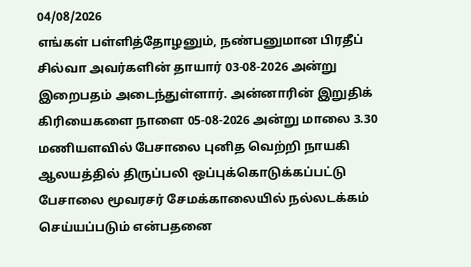04/08/2026
எங்கள் பள்ளித்தோழனும், நண்பனுமான பிரதீப் சில்வா அவர்களின் தாயார் 03-08-2026 அன்று இறைபதம் அடைந்துள்ளார். அன்னாரின் இறுதிக் கிரியைகளை நாளை 05-08-2026 அன்று மாலை 3.30 மணியளவில் பேசாலை புனித வெற்றி நாயகி ஆலயத்தில் திருப்பலி ஒப்புக்கொடுக்கப்பட்டு பேசாலை மூவரசர் சேமக்காலையில் நல்லடக்கம் செய்யப்படும் என்பதனை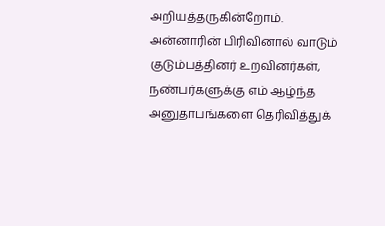அறியத்தருகின்றோம். அன்னாரின் பிரிவினால் வாடும் குடும்பத்தினர் உறவினர்கள், நண்பர்களுக்கு எம் ஆழ்ந்த அனுதாபங்களை தெரிவித்துக்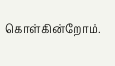கொள்கின்றோம்.